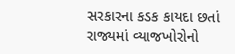સરકારના કડક કાયદા છતાં રાજ્યમાં વ્યાજખોરોનો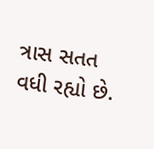ત્રાસ સતત વધી રહ્યો છે.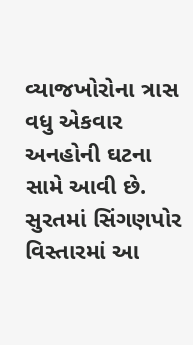વ્યાજખોરોના ત્રાસ વધુ એકવાર અનહોની ઘટના સામે આવી છે. સુરતમાં સિંગણપોર વિસ્તારમાં આ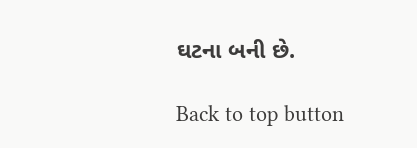ઘટના બની છે.

Back to top button